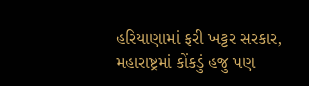હરિયાણામાં ફરી ખટ્ટર સરકાર, મહારાષ્ટ્રમાં કોંકડું હજુ પણ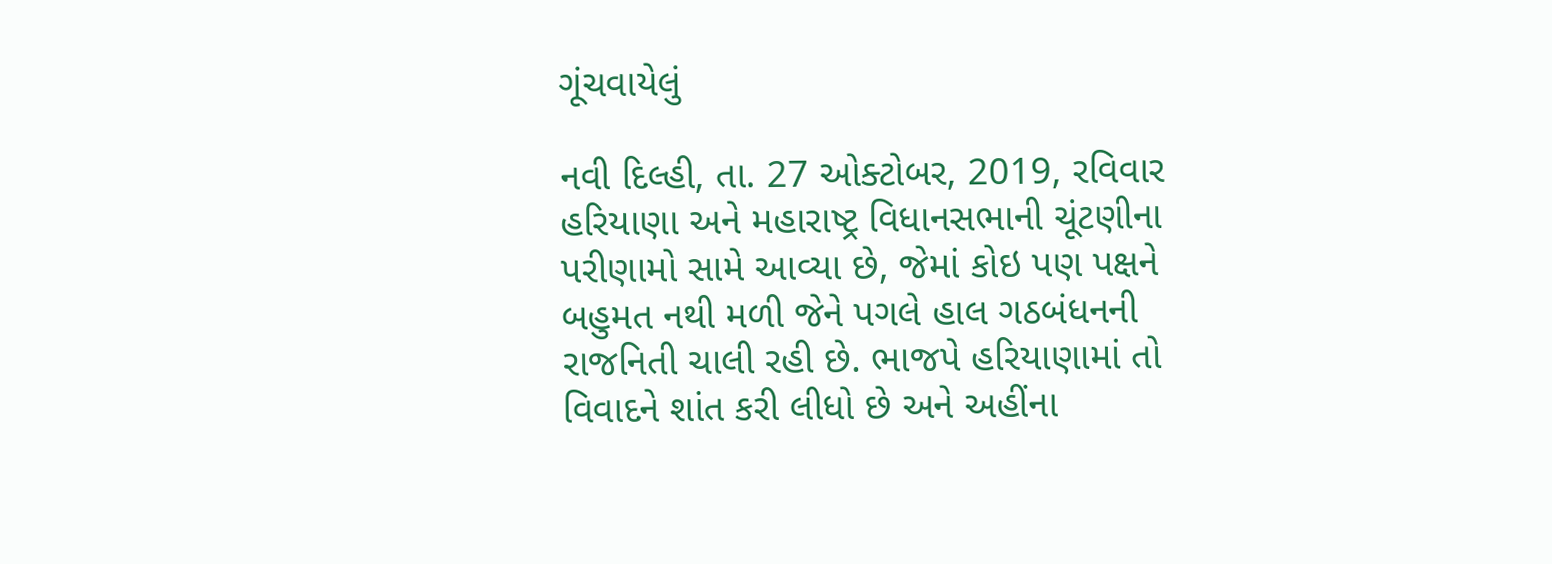ગૂંચવાયેલું

નવી દિલ્હી, તા. 27 ઓક્ટોબર, 2019, રવિવાર
હરિયાણા અને મહારાષ્ટ્ર વિધાનસભાની ચૂંટણીના પરીણામો સામે આવ્યા છે, જેમાં કોઇ પણ પક્ષને બહુમત નથી મળી જેને પગલે હાલ ગઠબંધનની રાજનિતી ચાલી રહી છે. ભાજપે હરિયાણામાં તો વિવાદને શાંત કરી લીધો છે અને અહીંના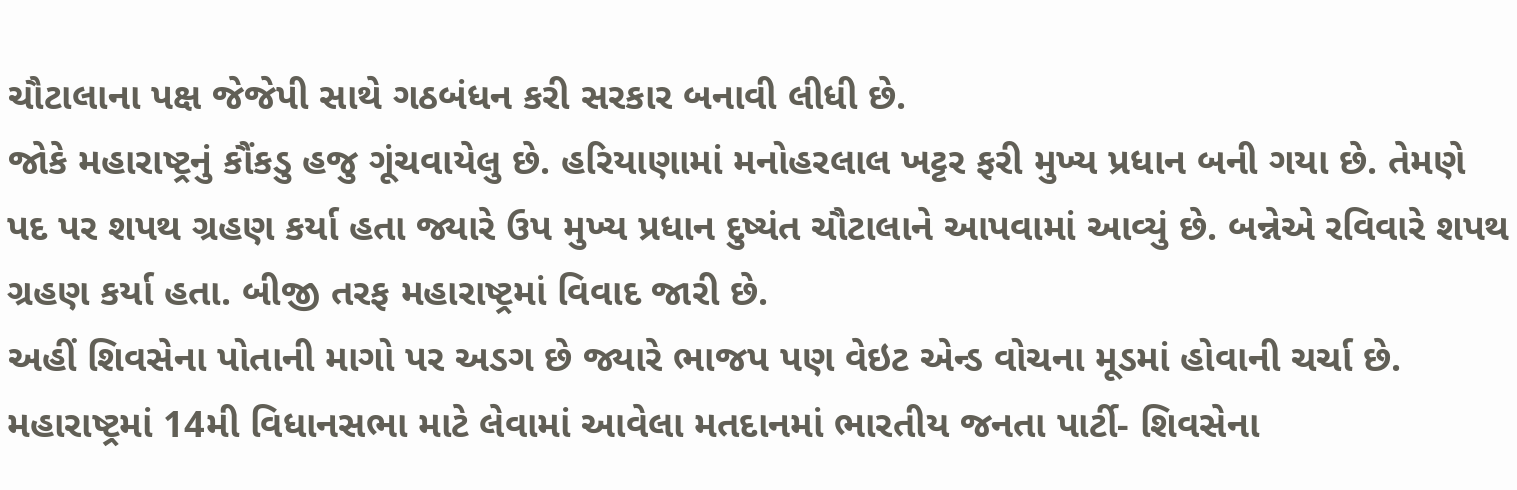ચૌટાલાના પક્ષ જેજેપી સાથે ગઠબંધન કરી સરકાર બનાવી લીધી છે.
જોકે મહારાષ્ટ્રનું કૌંકડુ હજુ ગૂંચવાયેલુ છે. હરિયાણામાં મનોહરલાલ ખટ્ટર ફરી મુખ્ય પ્રધાન બની ગયા છે. તેમણે પદ પર શપથ ગ્રહણ કર્યા હતા જ્યારે ઉપ મુખ્ય પ્રધાન દુષ્યંત ચૌટાલાને આપવામાં આવ્યું છે. બન્નેએ રવિવારે શપથ ગ્રહણ કર્યા હતા. બીજી તરફ મહારાષ્ટ્રમાં વિવાદ જારી છે.
અહીં શિવસેના પોતાની માગો પર અડગ છે જ્યારે ભાજપ પણ વેઇટ એન્ડ વોચના મૂડમાં હોવાની ચર્ચા છે. મહારાષ્ટ્રમાં 14મી વિધાનસભા માટે લેવામાં આવેલા મતદાનમાં ભારતીય જનતા પાર્ટી- શિવસેના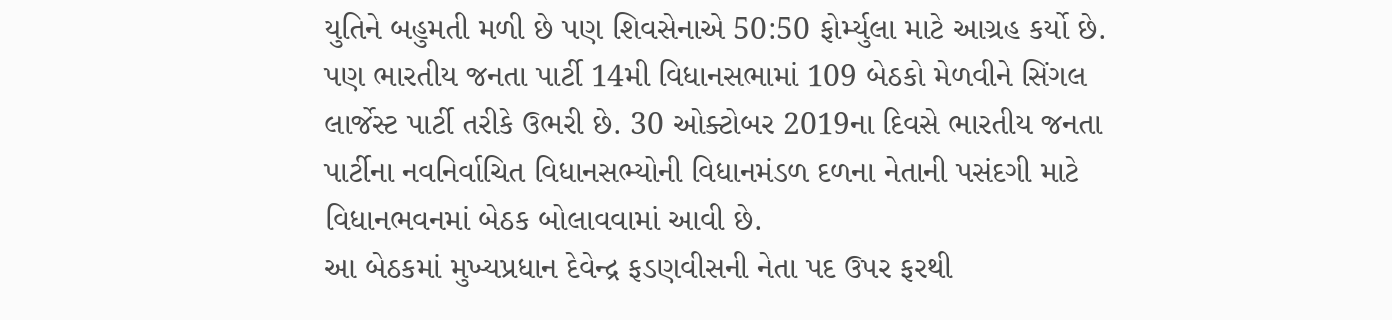યુતિને બહુમતી મળી છે પણ શિવસેનાએ 50:50 ફોર્મ્યુલા માટે આગ્રહ કર્યો છે.
પણ ભારતીય જનતા પાર્ટી 14મી વિધાનસભામાં 109 બેઠકો મેળવીને સિંગલ લાર્જેસ્ટ પાર્ટી તરીકે ઉભરી છે. 30 ઓક્ટોબર 2019ના દિવસે ભારતીય જનતા પાર્ટીના નવનિર્વાચિત વિધાનસભ્યોની વિધાનમંડળ દળના નેતાની પસંદગી માટે વિધાનભવનમાં બેઠક બોલાવવામાં આવી છે.
આ બેઠકમાં મુખ્યપ્રધાન દેવેન્દ્ર ફડણવીસની નેતા પદ ઉપર ફરથી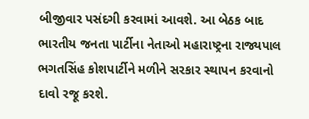બીજીવાર પસંદગી કરવામાં આવશે. આ બેઠક બાદ ભારતીય જનતા પાર્ટીના નેતાઓ મહારાષ્ટ્રના રાજ્યપાલ ભગતસિંહ કોશપાર્ટીને મળીને સરકાર સ્થાપન કરવાનો દાવો રજૂ કરશે.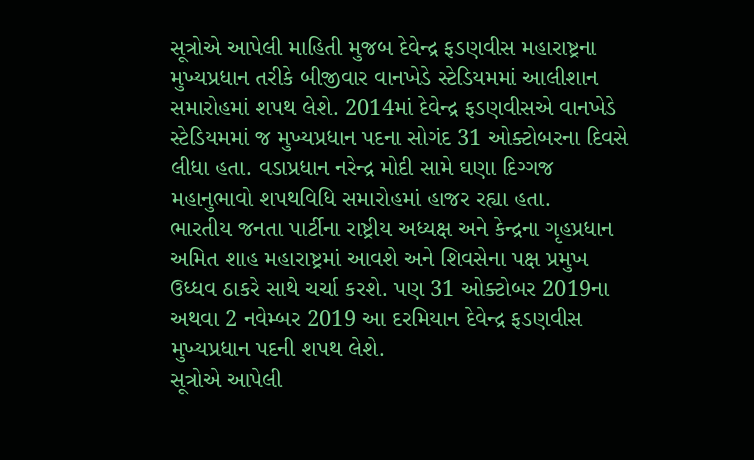સૂત્રોએ આપેલી માહિતી મુજબ દેવેન્દ્ર ફડણવીસ મહારાષ્ટ્રના મુખ્યપ્રધાન તરીકે બીજીવાર વાનખેડે સ્ટેડિયમમાં આલીશાન સમારોહમાં શપથ લેશે. 2014માં દેવેન્દ્ર ફડણવીસએ વાનખેડે સ્ટેડિયમમાં જ મુખ્યપ્રધાન પદના સોગંદ 31 ઓક્ટોબરના દિવસે લીધા હતા. વડાપ્રધાન નરેન્દ્ર મોદી સામે ઘણા દિગ્ગજ મહાનુભાવો શપથવિધિ સમારોહમાં હાજર રહ્યા હતા.
ભારતીય જનતા પાર્ટીના રાષ્ટ્રીય અધ્યક્ષ અને કેન્દ્રના ગૃહપ્રધાન અમિત શાહ મહારાષ્ટ્રમાં આવશે અને શિવસેના પક્ષ પ્રમુખ ઉધ્ધવ ઠાકરે સાથે ચર્ચા કરશે. પણ 31 ઓક્ટોબર 2019ના અથવા 2 નવેમ્બર 2019 આ દરમિયાન દેવેન્દ્ર ફડણવીસ મુખ્યપ્રધાન પદની શપથ લેશે.
સૂત્રોએ આપેલી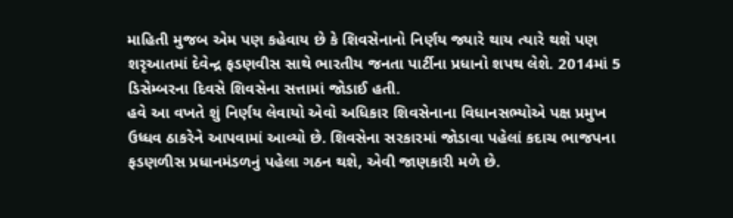માહિતી મુજબ એમ પણ કહેવાય છે કે શિવસેનાનો નિર્ણય જ્યારે થાય ત્યારે થશે પણ શરૃઆતમાં દેવેન્દ્ર ફડણવીસ સાથે ભારતીય જનતા પાર્ટીના પ્રધાનો શપથ લેશે. 2014માં 5 ડિસેમ્બરના દિવસે શિવસેના સત્તામાં જોડાઈ હતી.
હવે આ વખતે શું નિર્ણય લેવાયો એવો અધિકાર શિવસેનાના વિધાનસભ્યોએ પક્ષ પ્રમુખ ઉધ્ધવ ઠાકરેને આપવામાં આવ્યો છે. શિવસેના સરકારમાં જોડાવા પહેલાં કદાચ ભાજપના ફડણળીસ પ્રધાનમંડળનું પહેલા ગઠન થશે, એવી જાણકારી મળે છે.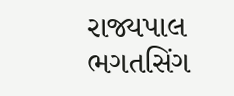રાજ્યપાલ ભગતસિંગ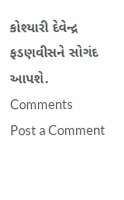કોશ્યારી દેવેન્દ્ર ફડણવીસને સોગંદ આપશે.
Comments
Post a Comment